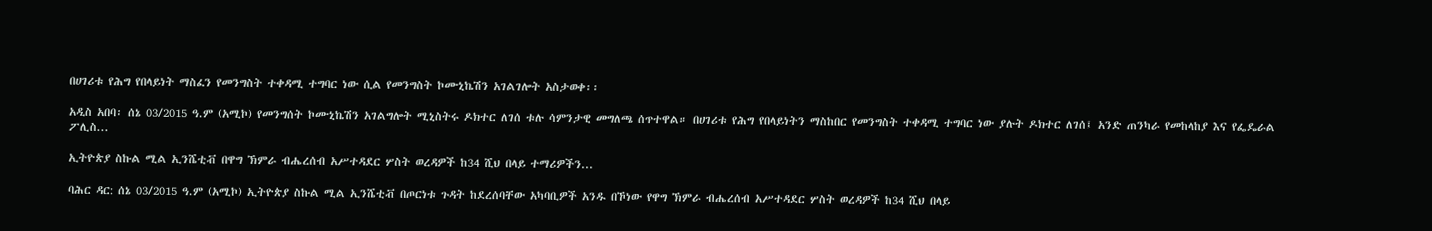በሀገሪቱ የሕግ የበላይነት ማስፈን የመንግስት ተቀዳሚ ተግባር ነው ሲል የመንግስት ኮሙኒኬሽን አገልገሎት አስታወቀ፡፡

አዲስ አበባ፡ ሰኔ 03/2015 ዓ.ም (አሚኮ) የመንግሰት ኮሙኒኬሽን አገልግሎት ሚኒስትሩ ዶክተር ለገሰ ቱሉ ሳምንታዊ መግለጫ ሰጥተዋል። በሀገሪቱ የሕግ የበላይነትን ማስከበር የመንግስት ተቀዳሚ ተግባር ነው ያሉት ዶክተር ለገሰ፤ አንድ ጠንካራ የመከላከያ እና የፌዴራል ፖሊስ...

ኢትዮጵያ ስኩል ሚል ኢንሼቲቭ በዋግ ኽምራ ብሔረሰብ አሥተዳደር ሦስት ወረዳዎች ከ34 ሺህ በላይ ተማሪዎችን...

ባሕር ዳር: ሰኔ 03/2015 ዓ.ም (አሚኮ) ኢትዮጵያ ስኩል ሚል ኢንሼቲቭ በጦርነቱ ጉዳት ከደረሰባቸው አካባቢዎች አንዱ በኾነው የዋግ ኽምራ ብሔረሰብ አሥተዳደር ሦስት ወረዳዎች ከ34 ሺህ በላይ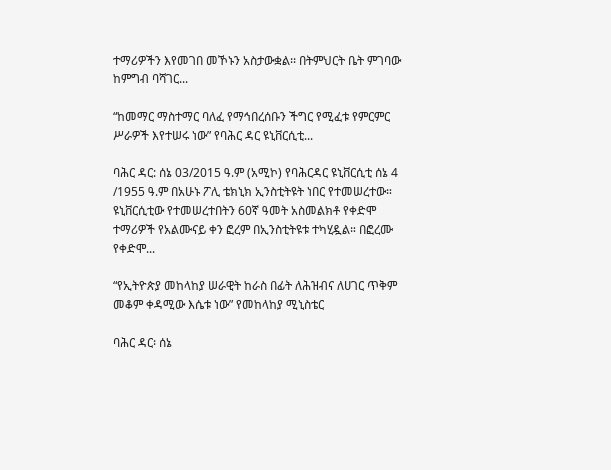ተማሪዎችን እየመገበ መኾኑን አስታውቋል፡፡ በትምህርት ቤት ምገባው ከምግብ ባሻገር...

“ከመማር ማስተማር ባለፈ የማኅበረሰቡን ችግር የሚፈቱ የምርምር ሥራዎች እየተሠሩ ነው” የባሕር ዳር ዩኒቨርሲቲ...

ባሕር ዳር: ሰኔ 03/2015 ዓ.ም (አሚኮ) የባሕርዳር ዩኒቨርሲቲ ሰኔ 4 /1955 ዓ.ም በአሁኑ ፖሊ ቴክኒክ ኢንስቲትዩት ነበር የተመሠረተው። ዩኒቨርሲቲው የተመሠረተበትን 60ኛ ዓመት አስመልክቶ የቀድሞ ተማሪዎች የአልሙናይ ቀን ፎረም በኢንስቲትዩቱ ተካሂዷል። በፎረሙ የቀድሞ...

“የኢትዮጵያ መከላከያ ሠራዊት ከራስ በፊት ለሕዝብና ለሀገር ጥቅም መቆም ቀዳሚው እሴቱ ነው” የመከላከያ ሚኒስቴር

ባሕር ዳር፡ ሰኔ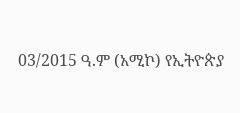03/2015 ዓ.ም (አሚኮ) የኢትዮጵያ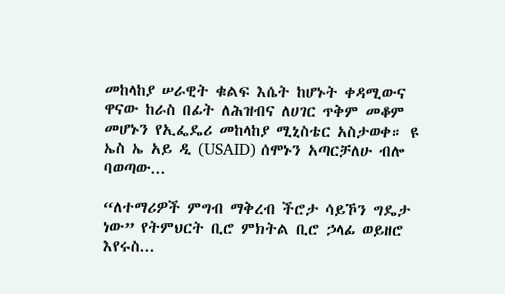መከላከያ ሠራዊት ቁልፍ እሴት ከሆኑት ቀዳሚውና ዋናው ከራስ በፊት ለሕዝብና ለሀገር ጥቅም መቆም መሆኑን የኢፌዴሪ መከላከያ ሚኒስቴር አስታወቀ። ዩ ኤስ ኤ አይ ዲ (USAID) ሰሞኑን አጣርቻለሁ ብሎ ባወጣው...

“ለተማሪዎች ምግብ ማቅረብ ችሮታ ሳይኾን ግዴታ ነው” የትምህርት ቢሮ ምክትል ቢሮ ኃላፊ ወይዘሮ እየሩስ...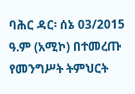ባሕር ዳር፡ ሰኔ 03/2015 ዓ.ም (አሚኮ) በተመረጡ የመንግሥት ትምህርት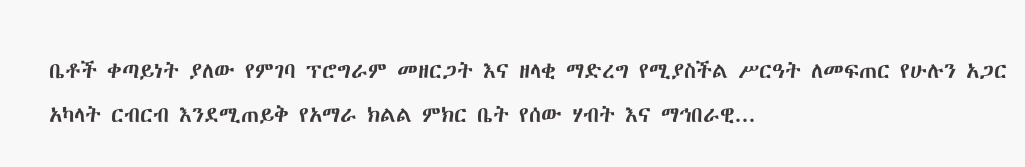ቤቶች ቀጣይነት ያለው የምገባ ፕሮግራም መዘርጋት እና ዘላቂ ማድረግ የሚያስችል ሥርዓት ለመፍጠር የሁሉን አጋር አካላት ርብርብ እንደሚጠይቅ የአማራ ክልል ምክር ቤት የሰው ሃብት እና ማኅበራዊ...